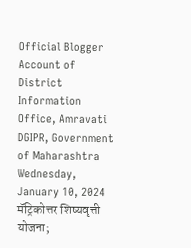Official Blogger Account of District Information Office, Amravati DGIPR, Government of Maharashtra
Wednesday, January 10, 2024
मॅट्रिकोत्तर शिष्यवृत्ती योजना;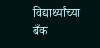विद्यार्थ्यांच्या बँक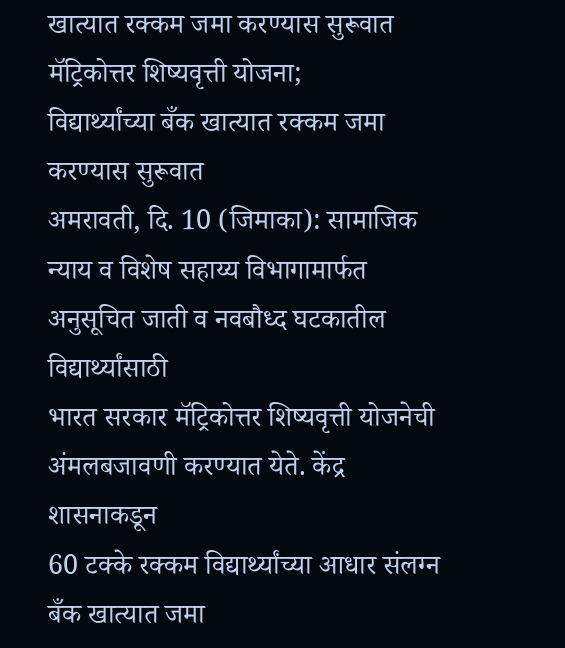खात्यात रक्कम जमा करण्यास सुरूवात
मॅट्रिकोत्तर शिष्यवृत्ती योजना;
विद्यार्थ्यांच्या बँक खात्यात रक्कम जमा करण्यास सुरूवात
अमरावती, दि. 10 (जिमाका): सामाजिक
न्याय व विशेष सहाय्य विभागामार्फत अनुसूचित जाती व नवबौध्द घटकातील विद्यार्थ्यांसाठी
भारत सरकार मॅट्रिकोत्तर शिष्यवृत्ती योजनेची अंमलबजावणी करण्यात येते. केंद्र शासनाकडून
60 टक्के रक्कम विद्यार्थ्यांच्या आधार संलग्न बँक खात्यात जमा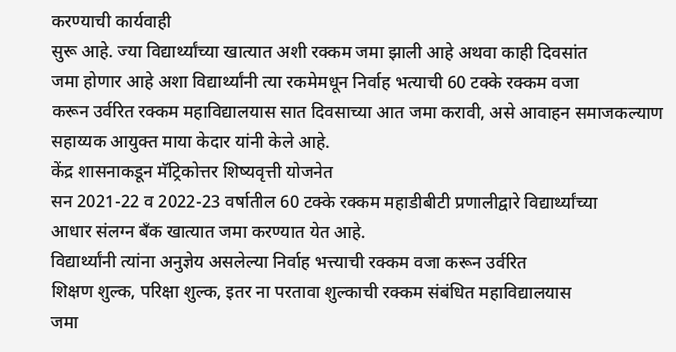करण्याची कार्यवाही
सुरू आहे. ज्या विद्यार्थ्यांच्या खात्यात अशी रक्कम जमा झाली आहे अथवा काही दिवसांत
जमा होणार आहे अशा विद्यार्थ्यांनी त्या रकमेमधून निर्वाह भत्याची 60 टक्के रक्कम वजा
करून उर्वरित रक्कम महाविद्यालयास सात दिवसाच्या आत जमा करावी, असे आवाहन समाजकल्याण
सहाय्यक आयुक्त माया केदार यांनी केले आहे.
केंद्र शासनाकडून मॅट्रिकोत्तर शिष्यवृत्ती योजनेत
सन 2021-22 व 2022-23 वर्षातील 60 टक्के रक्कम महाडीबीटी प्रणालीद्वारे विद्यार्थ्यांच्या
आधार संलग्न बँक खात्यात जमा करण्यात येत आहे.
विद्यार्थ्यांनी त्यांना अनुज्ञेय असलेल्या निर्वाह भत्त्याची रक्कम वजा करून उर्वरित
शिक्षण शुल्क, परिक्षा शुल्क, इतर ना परतावा शुल्काची रक्कम संबंधित महाविद्यालयास
जमा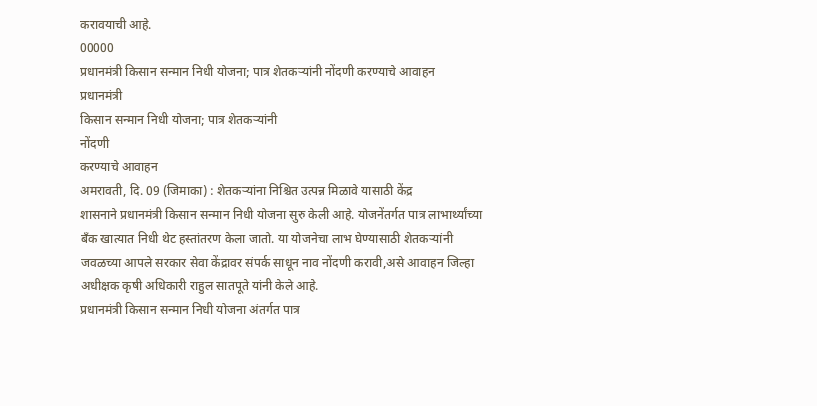करावयाची आहे.
00000
प्रधानमंत्री किसान सन्मान निधी योजना; पात्र शेतकऱ्यांनी नोंदणी करण्याचे आवाहन
प्रधानमंत्री
किसान सन्मान निधी योजना; पात्र शेतकऱ्यांनी
नोंदणी
करण्याचे आवाहन
अमरावती, दि. 09 (जिमाका) : शेतकऱ्यांना निश्चित उत्पन्न मिळावे यासाठी केंद्र
शासनाने प्रधानमंत्री किसान सन्मान निधी योजना सुरु केली आहे. योजनेंतर्गत पात्र लाभार्थ्यांच्या
बँक खात्यात निधी थेट हस्तांतरण केला जातो. या योजनेचा लाभ घेण्यासाठी शेतकऱ्यांनी
जवळच्या आपले सरकार सेवा केंद्रावर संपर्क साधून नाव नोंदणी करावी,असे आवाहन जिल्हा
अधीक्षक कृषी अधिकारी राहुल सातपूते यांनी केले आहे.
प्रधानमंत्री किसान सन्मान निधी योजना अंतर्गत पात्र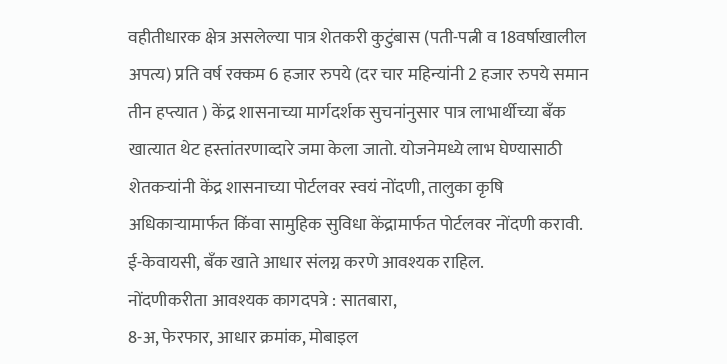वहीतीधारक क्षेत्र असलेल्या पात्र शेतकरी कुटुंबास (पती-पत्नी व 18वर्षाखालील अपत्य) प्रति वर्ष रक्कम 6 हजार रुपये (दर चार महिन्यांनी 2 हजार रुपये समान तीन हप्त्यात ) केंद्र शासनाच्या मार्गदर्शक सुचनांनुसार पात्र लाभार्थीच्या बँक खात्यात थेट हस्तांतरणाव्दारे जमा केला जातो. योजनेमध्ये लाभ घेण्यासाठी शेतकऱ्यांनी केंद्र शासनाच्या पोर्टलवर स्वयं नोंदणी, तालुका कृषि अधिकाऱ्यामार्फत किंवा सामुहिक सुविधा केंद्रामार्फत पोर्टलवर नोंदणी करावी. ई-केवायसी, बँक खाते आधार संलग्न करणे आवश्यक राहिल.
नोंदणीकरीता आवश्यक कागदपत्रे : सातबारा,
8-अ, फेरफार, आधार क्रमांक, मोबाइल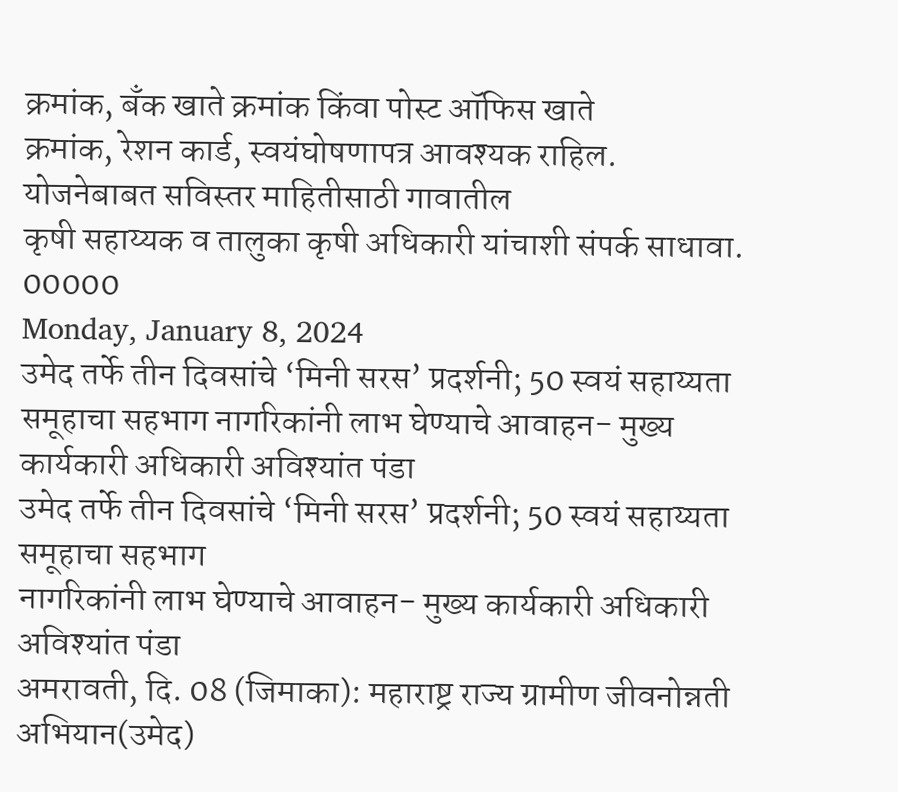क्रमांक, बँक खाते क्रमांक किंवा पोस्ट ऑफिस खाते
क्रमांक, रेशन कार्ड, स्वयंघोषणापत्र आवश्यक राहिल. योजनेबाबत सविस्तर माहितीसाठी गावातील
कृषी सहाय्यक व तालुका कृषी अधिकारी यांचाशी संपर्क साधावा.
00000
Monday, January 8, 2024
उमेद तर्फे तीन दिवसांचे ‘मिनी सरस’ प्रदर्शनी; 50 स्वयं सहाय्यता समूहाचा सहभाग नागरिकांनी लाभ घेण्याचे आवाहन- मुख्य कार्यकारी अधिकारी अविश्यांत पंडा
उमेद तर्फे तीन दिवसांचे ‘मिनी सरस’ प्रदर्शनी; 50 स्वयं सहाय्यता समूहाचा सहभाग
नागरिकांनी लाभ घेण्याचे आवाहन- मुख्य कार्यकारी अधिकारी अविश्यांत पंडा
अमरावती, दि. 08 (जिमाका): महाराष्ट्र राज्य ग्रामीण जीवनोन्नती अभियान(उमेद)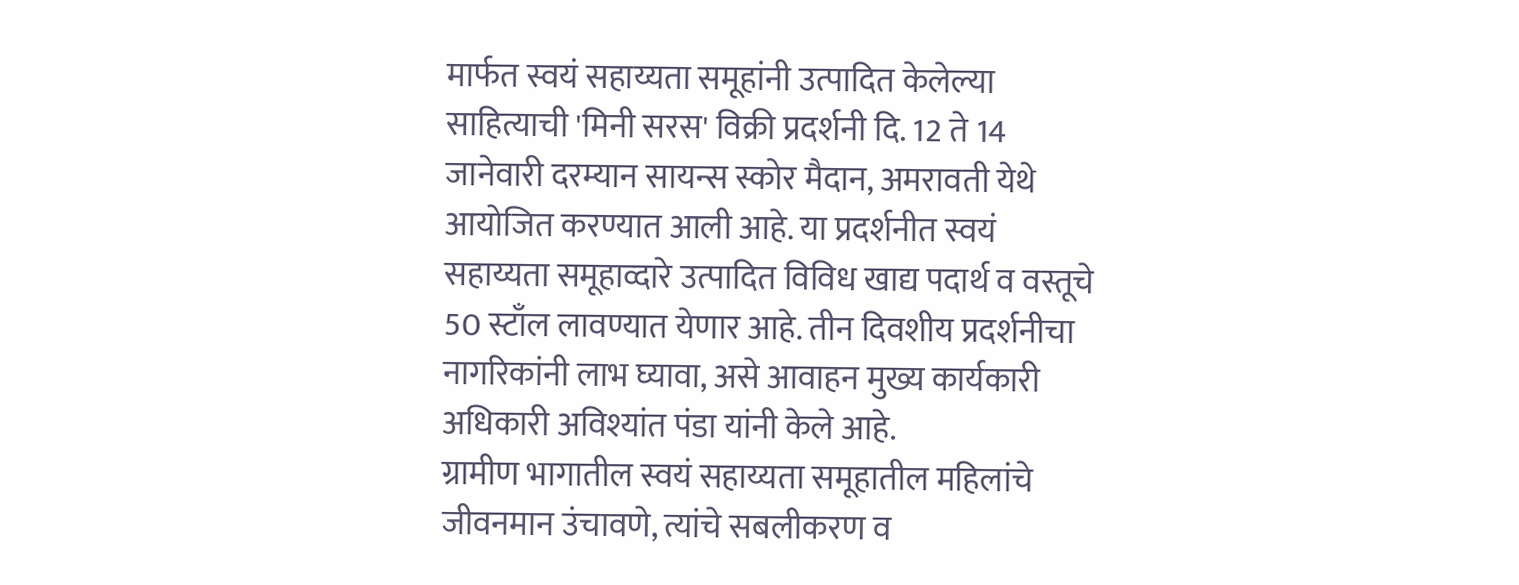मार्फत स्वयं सहाय्यता समूहांनी उत्पादित केलेल्या साहित्याची 'मिनी सरस' विक्री प्रदर्शनी दि. 12 ते 14 जानेवारी दरम्यान सायन्स स्कोर मैदान, अमरावती येथे आयोजित करण्यात आली आहे. या प्रदर्शनीत स्वयं सहाय्यता समूहाव्दारे उत्पादित विविध खाद्य पदार्थ व वस्तूचे 50 स्टाँल लावण्यात येणार आहे. तीन दिवशीय प्रदर्शनीचा नागरिकांनी लाभ घ्यावा, असे आवाहन मुख्य कार्यकारी अधिकारी अविश्यांत पंडा यांनी केले आहे.
ग्रामीण भागातील स्वयं सहाय्यता समूहातील महिलांचे जीवनमान उंचावणे, त्यांचे सबलीकरण व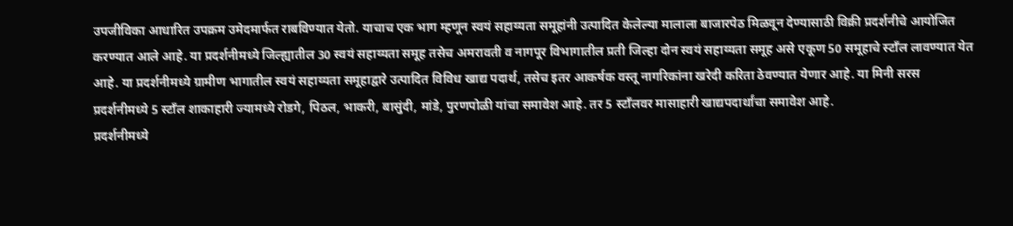उपजीविका आधारित उपक्रम उमेदमार्फत राबविण्यात येतो. याचाच एक भाग म्हणून स्वयं सहाय्यता समूहांनी उत्पादित केलेल्या मालाला बाजारपेठ मिळवून देण्यासाठी विक्री प्रदर्शनीचे आयोजित करण्यात आले आहे. या प्रदर्शनीमध्ये जिल्ह्यातील 30 स्वयं सहाय्यता समूह तसेच अमरावती व नागपूर विभागातील प्रती जिल्हा दोन स्वयं सहाय्यता समूह असे एकूण 50 समूहाचे स्टाँल लावण्यात येत आहे. या प्रदर्शनीमध्ये ग्रामीण भागातील स्वयं सहाय्यता समूहाद्वारे उत्पादित विविध खाद्य पदार्थ, तसेच इतर आकर्षक वस्तू नागरिकांना खरेदी करिता ठेवण्यात येणार आहे. या मिनी सरस प्रदर्शनीमध्ये 5 स्टाँल शाकाहारी ज्यामध्ये रोडगे, पिठल, भाकरी, बासुंदी, मांडे, पुरणपोळी यांचा समावेश आहे. तर 5 स्टाँलवर मासाहारी खाद्यपदार्थांचा समावेश आहे.
प्रदर्शनीमध्ये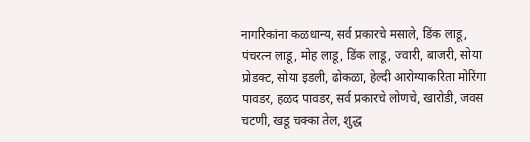नागरिकांना कळधान्य, सर्व प्रकारचे मसाले, डिंक लाडू, पंचरत्न लाडू, मोह लाडू, डिंक लाडू, ज्वारी, बाजरी, सोया प्रोडक्ट, सोया इडली, ढोकळा, हेल्दी आरोग्याकरिता मोरिंगा पावडर, हळद पावडर, सर्व प्रकारचे लोणचे, खारोडी, जवस चटणी, खडू चक्का तेल, शुद्ध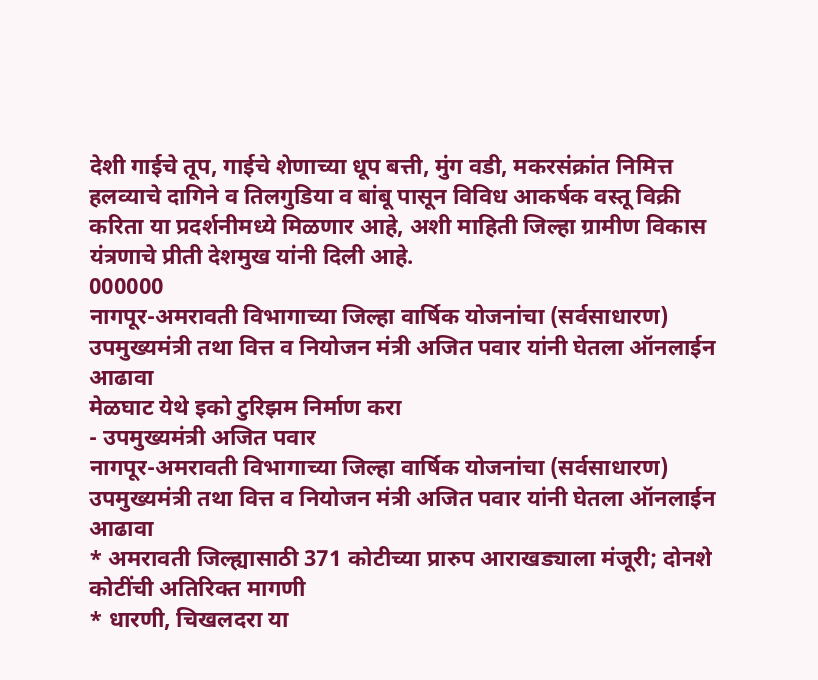देशी गाईचे तूप, गाईचे शेणाच्या धूप बत्ती, मुंग वडी, मकरसंक्रांत निमित्त हलव्याचे दागिने व तिलगुडिया व बांबू पासून विविध आकर्षक वस्तू विक्री करिता या प्रदर्शनीमध्ये मिळणार आहे, अशी माहिती जिल्हा ग्रामीण विकास यंत्रणाचे प्रीती देशमुख यांनी दिली आहे.
000000
नागपूर-अमरावती विभागाच्या जिल्हा वार्षिक योजनांचा (सर्वसाधारण) उपमुख्यमंत्री तथा वित्त व नियोजन मंत्री अजित पवार यांनी घेतला ऑनलाईन आढावा
मेळघाट येथे इको टुरिझम निर्माण करा
- उपमुख्यमंत्री अजित पवार
नागपूर-अमरावती विभागाच्या जिल्हा वार्षिक योजनांचा (सर्वसाधारण)
उपमुख्यमंत्री तथा वित्त व नियोजन मंत्री अजित पवार यांनी घेतला ऑनलाईन आढावा
* अमरावती जिल्ह्यासाठी 371 कोटीच्या प्रारुप आराखड्याला मंजूरी; दोनशे कोटींची अतिरिक्त मागणी
* धारणी, चिखलदरा या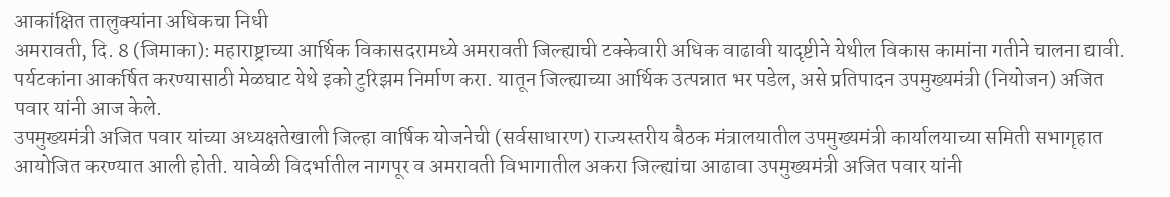आकांक्षित तालुक्यांना अधिकचा निधी
अमरावती, दि. 8 (जिमाका): महाराष्ट्राच्या आर्थिक विकासदरामध्ये अमरावती जिल्ह्याची टक्केवारी अधिक वाढावी यादृष्टीने येथील विकास कामांना गतीने चालना द्यावी. पर्यटकांना आकर्षित करण्यासाठी मेळघाट येथे इको टुरिझम निर्माण करा. यातून जिल्ह्याच्या आर्थिक उत्पन्नात भर पडेल, असे प्रतिपादन उपमुख्यमंत्री (नियोजन) अजित पवार यांनी आज केले.
उपमुख्यमंत्री अजित पवार यांच्या अध्यक्षतेखाली जिल्हा वार्षिक योजनेची (सर्वसाधारण) राज्यस्तरीय बैठक मंत्रालयातील उपमुख्यमंत्री कार्यालयाच्या समिती सभागृहात आयोजित करण्यात आली होती. यावेळी विदर्भातील नागपूर व अमरावती विभागातील अकरा जिल्ह्यांचा आढावा उपमुख्यमंत्री अजित पवार यांनी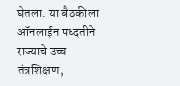घेतला. या बैठकीला ऑनलाईन पध्दतीने राज्याचे उच्च तंत्रशिक्षण,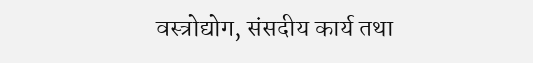वस्त्रोद्योग, संसदीय कार्य तथा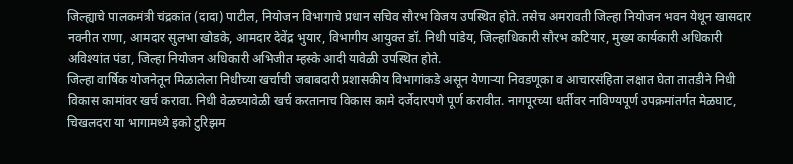जिल्ह्याचे पालकमंत्री चंद्रकांत (दादा) पाटील, नियोजन विभागाचे प्रधान सचिव सौरभ विजय उपस्थित होते. तसेच अमरावती जिल्हा नियोजन भवन येथून खासदार नवनीत राणा, आमदार सुलभा खोडके, आमदार देवेंद्र भुयार, विभागीय आयुक्त डॉ. निधी पांडेय, जिल्हाधिकारी सौरभ कटियार, मुख्य कार्यकारी अधिकारी अविश्यांत पंडा, जिल्हा नियोजन अधिकारी अभिजीत म्हस्के आदी यावेळी उपस्थित होते.
जिल्हा वार्षिक योजनेतून मिळालेला निधीच्या खर्चाची जबाबदारी प्रशासकीय विभागांकडे असून येणाऱ्या निवडणूका व आचारसंहिता लक्षात घेता तातडीने निधी विकास कामांवर खर्च करावा. निधी वेळच्यावेळी खर्च करतानाच विकास कामे दर्जेदारपणे पूर्ण करावीत. नागपूरच्या धर्तीवर नाविण्यपूर्ण उपक्रमांतर्गत मेळघाट, चिखलदरा या भागामध्ये इको टुरिझम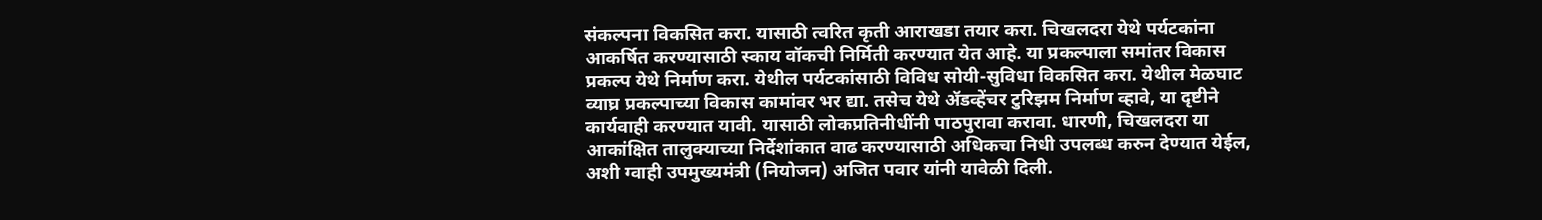संकल्पना विकसित करा. यासाठी त्वरित कृती आराखडा तयार करा. चिखलदरा येथे पर्यटकांना आकर्षित करण्यासाठी स्काय वॉकची निर्मिती करण्यात येत आहे. या प्रकल्पाला समांतर विकास प्रकल्प येथे निर्माण करा. येथील पर्यटकांसाठी विविध सोयी-सुविधा विकसित करा. येथील मेळघाट व्याघ्र प्रकल्पाच्या विकास कामांवर भर द्या. तसेच येथे ॲडव्हेंचर टुरिझम निर्माण व्हावे, या दृष्टीने कार्यवाही करण्यात यावी. यासाठी लोकप्रतिनीधींनी पाठपुरावा करावा. धारणी, चिखलदरा या आकांक्षित तालुक्याच्या निर्देशांकात वाढ करण्यासाठी अधिकचा निधी उपलब्ध करुन देण्यात येईल, अशी ग्वाही उपमुख्यमंत्री (नियोजन) अजित पवार यांनी यावेळी दिली.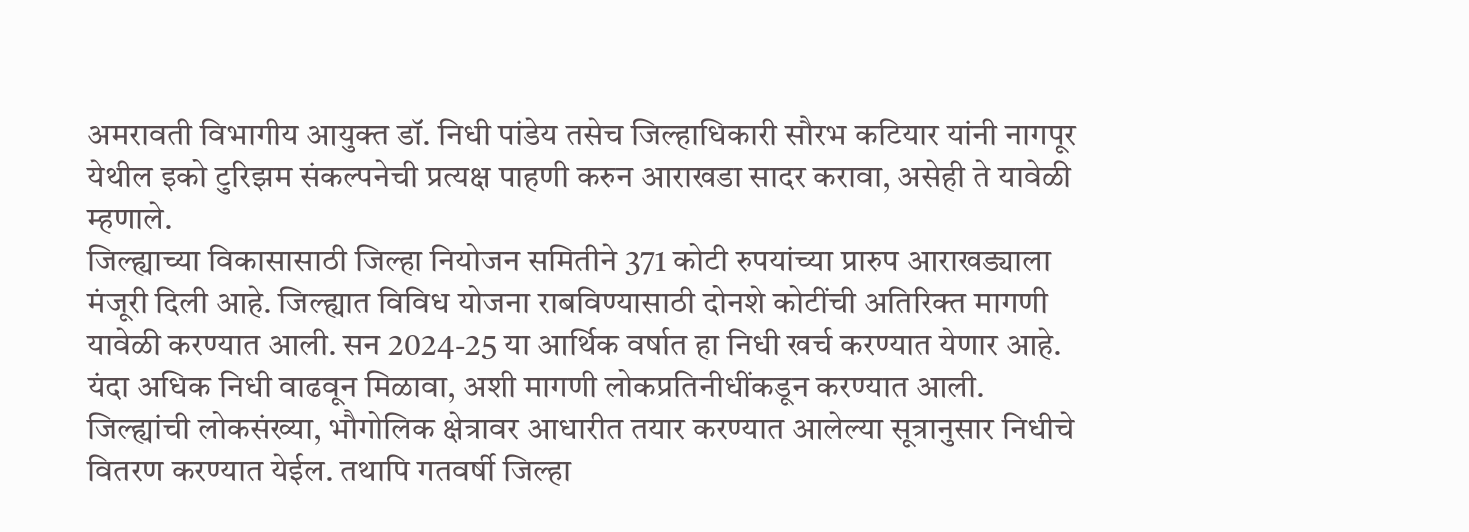अमरावती विभागीय आयुक्त डॉ. निधी पांडेय तसेच जिल्हाधिकारी सौरभ कटियार यांनी नागपूर येथील इको टुरिझम संकल्पनेची प्रत्यक्ष पाहणी करुन आराखडा सादर करावा, असेही ते यावेळी म्हणाले.
जिल्ह्याच्या विकासासाठी जिल्हा नियोजन समितीने 371 कोटी रुपयांच्या प्रारुप आराखड्याला मंजूरी दिली आहे. जिल्ह्यात विविध योजना राबविण्यासाठी दोनशे कोटींची अतिरिक्त मागणी यावेळी करण्यात आली. सन 2024-25 या आर्थिक वर्षात हा निधी खर्च करण्यात येणार आहे. यंदा अधिक निधी वाढवून मिळावा, अशी मागणी लोकप्रतिनीधींकडून करण्यात आली. जिल्ह्यांची लोकसंख्या, भौगोलिक क्षेत्रावर आधारीत तयार करण्यात आलेल्या सूत्रानुसार निधीचे वितरण करण्यात येईल. तथापि गतवर्षी जिल्हा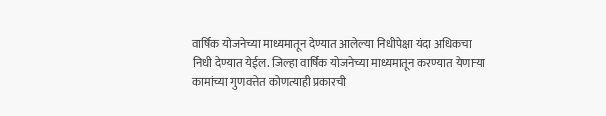वार्षिक योजनेच्या माध्यमातून देण्यात आलेल्या निधीपेक्षा यंदा अधिकचा निधी देण्यात येईल. जिल्हा वार्षिक योजनेच्या माध्यमातून करण्यात येणाऱ्या कामांच्या गुणवत्तेत कोणत्याही प्रकारची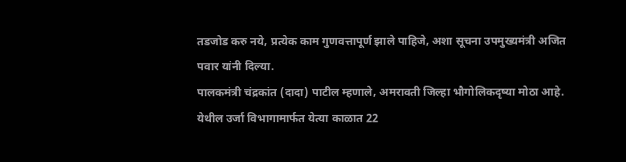तडजोड करु नये, प्रत्येक काम गुणवत्तापूर्ण झाले पाहिजे, अशा सूचना उपमुख्यमंत्री अजित पवार यांनी दिल्या.
पालकमंत्री चंद्रकांत (दादा) पाटील म्हणाले, अमरावती जिल्हा भौगोलिकदृष्या मोठा आहे. येथील उर्जा विभागामार्फत येत्या काळात 22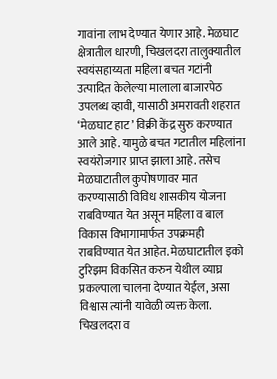गावांना लाभ देण्यात येणार आहे. मेळघाट क्षेत्रातील धारणी, चिखलदरा तालुक्यातील स्वयंसहाय्यता महिला बचत गटांनी उत्पादित केलेल्या मालाला बाजारपेठ उपलब्ध व्हावी, यासाठी अमरावती शहरात ‘मेळघाट हाट’ विक्री केंद्र सुरु करण्यात आले आहे. यामुळे बचत गटातील महिलांना स्वयंरोजगार प्राप्त झाला आहे. तसेच मेळघाटातील कुपोषणावर मात करण्यासाठी विविध शासकीय योजना राबविण्यात येत असून महिला व बाल विकास विभागामार्फत उपक्रमही राबविण्यात येत आहेत. मेळघाटातील इको टुरिझम विकसित करुन येथील व्याघ्र प्रकल्पाला चालना देण्यात येईल, असा विश्वास त्यांनी यावेळी व्यक्त केला.
चिखलदरा व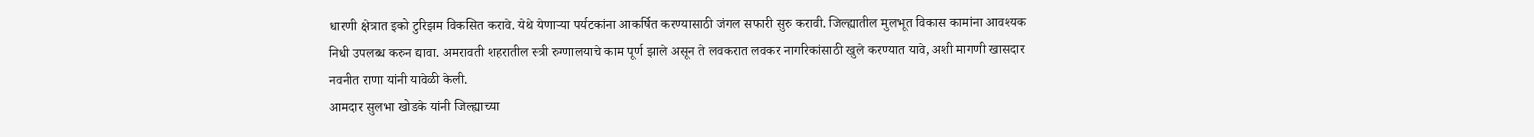धारणी क्षेत्रात इको टुरिझम विकसित करावे. येथे येणाऱ्या पर्यटकांना आकर्षित करण्यासाठी जंगल सफारी सुरु करावी. जिल्ह्यातील मुलभूत विकास कामांना आवश्यक निधी उपलब्ध करुन द्यावा. अमरावती शहरातील स्त्री रुग्णालयाचे काम पूर्ण झाले असून ते लवकरात लवकर नागरिकांसाठी खुले करण्यात यावे, अशी मागणी खासदार नवनीत राणा यांनी यावेळी केली.
आमदार सुलभा खोडके यांनी जिल्ह्याच्या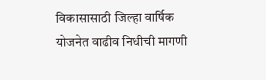विकासासाठी जिल्हा वार्षिक योजनेत वाढीव निधीची मागणी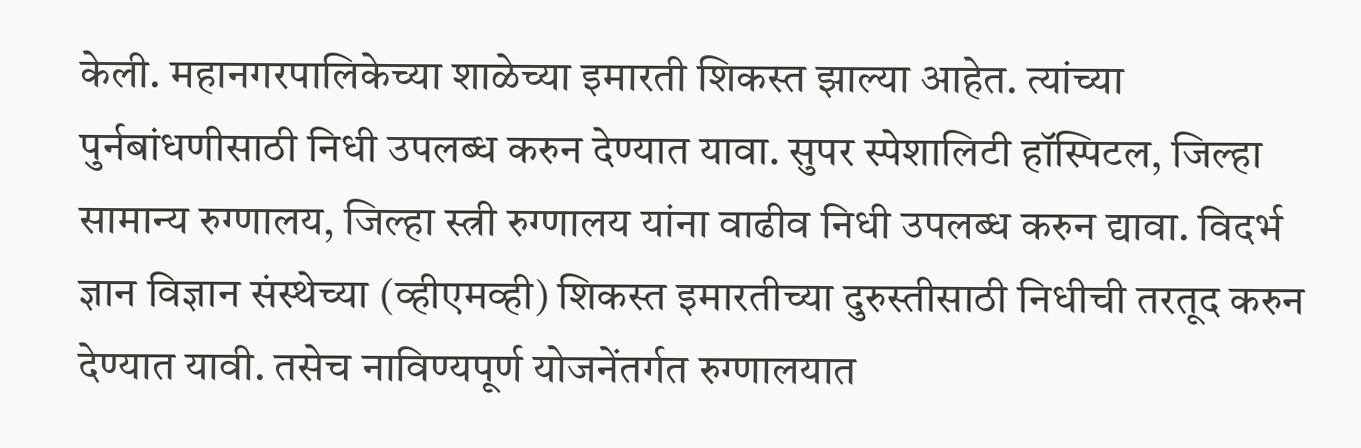केली. महानगरपालिकेच्या शाळेच्या इमारती शिकस्त झाल्या आहेत. त्यांच्या पुर्नबांधणीसाठी निधी उपलब्ध करुन देण्यात यावा. सुपर स्पेशालिटी हॉस्पिटल, जिल्हा सामान्य रुग्णालय, जिल्हा स्त्री रुग्णालय यांना वाढीव निधी उपलब्ध करुन द्यावा. विदर्भ ज्ञान विज्ञान संस्थेच्या (व्हीएमव्ही) शिकस्त इमारतीच्या दुरुस्तीसाठी निधीची तरतूद करुन देण्यात यावी. तसेच नाविण्यपूर्ण योजनेंतर्गत रुग्णालयात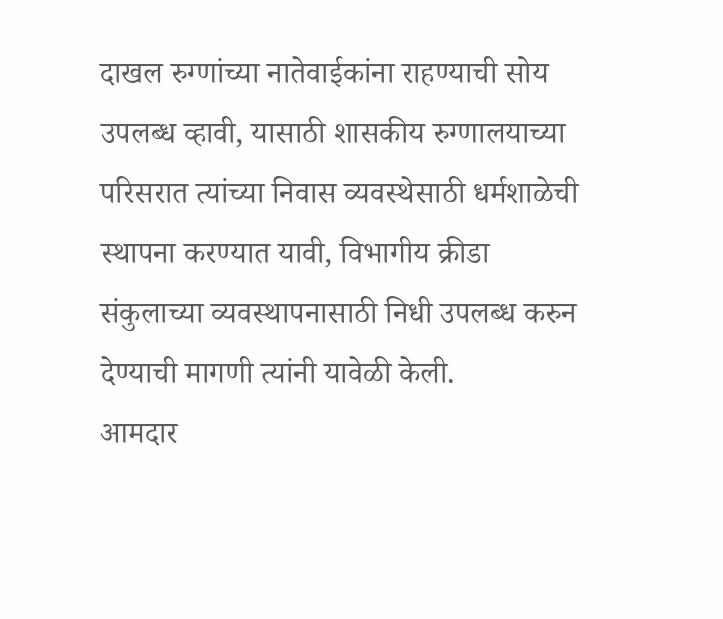दाखल रुग्णांच्या नातेवाईकांना राहण्याची सोय उपलब्ध व्हावी, यासाठी शासकीय रुग्णालयाच्या परिसरात त्यांच्या निवास व्यवस्थेसाठी धर्मशाळेची स्थापना करण्यात यावी, विभागीय क्रीडा संकुलाच्या व्यवस्थापनासाठी निधी उपलब्ध करुन देण्याची मागणी त्यांनी यावेळी केली.
आमदार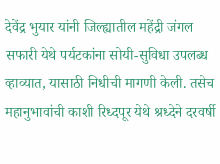देवेंद्र भुयार यांनी जिल्ह्यातील महेंद्री जंगल सफारी येथे पर्यटकांना सोयी-सुविधा उपलब्ध व्हाव्यात, यासाठी निधीची मागणी केली. तसेच महानुभावांची काशी रिध्दपूर येथे श्रध्देने दरवर्षी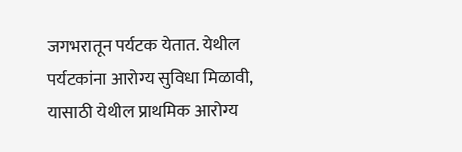जगभरातून पर्यटक येतात. येथील पर्यटकांना आरोग्य सुविधा मिळावी, यासाठी येथील प्राथमिक आरोग्य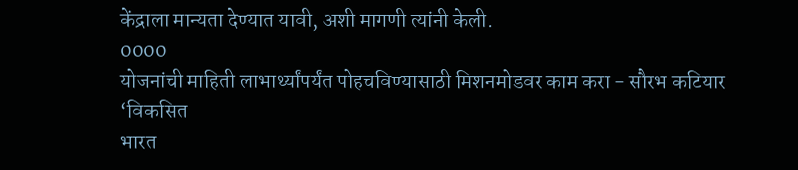केंद्राला मान्यता देण्यात यावी, अशी मागणी त्यांनी केली.
0000
योजनांची माहिती लाभार्थ्यांपर्यंत पोहचविण्यासाठी मिशनमोडवर काम करा - सौरभ कटियार
‘विकसित
भारत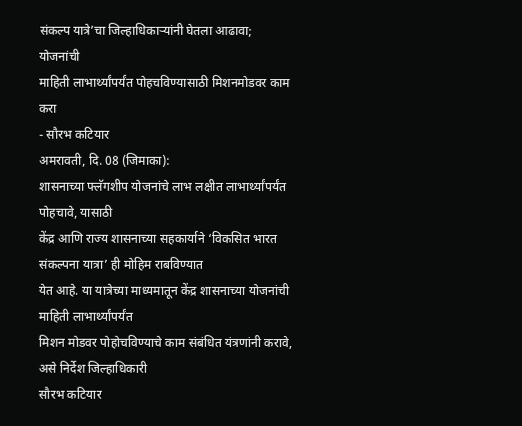संकल्प यात्रे’चा जिल्हाधिकाऱ्यांनी घेतला आढावा;
योजनांची
माहिती लाभार्थ्यांपर्यंत पोहचविण्यासाठी मिशनमोडवर काम करा
- सौरभ कटियार
अमरावती, दि. 08 (जिमाका):
शासनाच्या फ्लॅगशीप योजनांचे लाभ लक्षीत लाभार्थ्यांपर्यंत पोहचावे, यासाठी
केंद्र आणि राज्य शासनाच्या सहकार्याने ‘विकसित भारत संकल्पना यात्रा’ ही मोहिम राबविण्यात
येत आहे. या यात्रेच्या माध्यमातून केंद्र शासनाच्या योजनांची माहिती लाभार्थ्यांपर्यंत
मिशन मोडवर पोहोचविण्याचे काम संबंधित यंत्रणांनी करावे, असे निर्देश जिल्हाधिकारी
सौरभ कटियार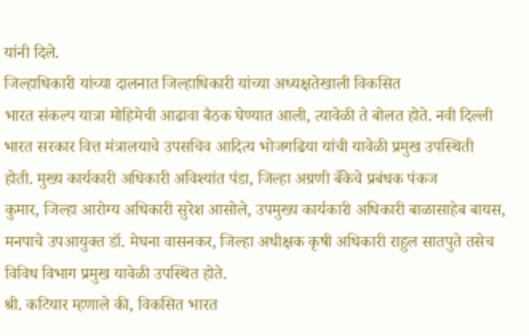यांनी दिले.
जिल्हाधिकारी यांच्या दालनात जिल्हाधिकारी यांच्या अध्यक्षतेखाली विकसित
भारत संकल्प यात्रा मोहिमेची आढावा बैठक घेण्यात आली, त्यावेळी ते बोलत होते. नवी दिल्ली
भारत सरकार वित्त मंत्रालयाचे उपसचिव आदित्य भोजगढिया यांची यावेळी प्रमुख उपस्थिती
होती. मुख्य कार्यकारी अधिकारी अविश्यांत पंडा, जिल्हा अग्रणी बँकेचे प्रबंधक पंकज
कुमार, जिल्हा आरोग्य अधिकारी सुरेश आसोले, उपमुख्य कार्यकारी अधिकारी बाळासाहेब बायस,
मनपाचे उपआयुक्त डॉ. मेघना वासनकर, जिल्हा अधीक्षक कृषी अधिकारी राहुल सातपुते तसेच
विविध विभाग प्रमुख यावेळी उपस्थित होते.
श्री. कटियार म्हणाले की, विकसित भारत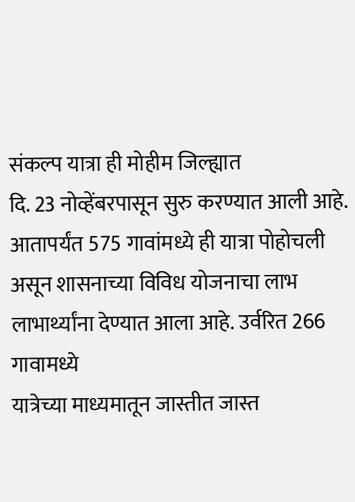संकल्प यात्रा ही मोहीम जिल्ह्यात
दि. 23 नोव्हेंबरपासून सुरु करण्यात आली आहे. आतापर्यंत 575 गावांमध्ये ही यात्रा पोहोचली
असून शासनाच्या विविध योजनाचा लाभ लाभार्थ्यांना देण्यात आला आहे. उर्वरित 266 गावामध्ये
यात्रेच्या माध्यमातून जास्तीत जास्त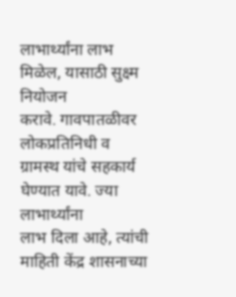लाभार्थ्यांना लाभ मिळेल, यासाठी सुक्ष्म नियोजन
करावे. गावपातळीवर लोकप्रतिनिधी व ग्रामस्थ यांचे सहकार्य घेण्यात यावे. ज्या लाभार्थ्यांना
लाभ दिला आहे, त्यांची माहिती केंद्र शासनाच्या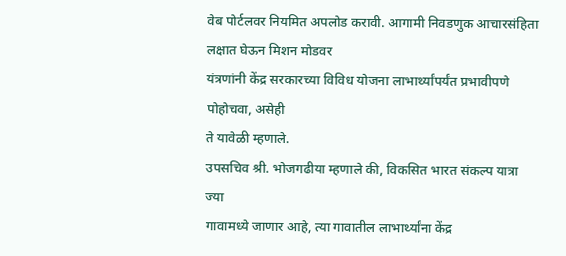वेब पोर्टलवर नियमित अपलोड करावी. आगामी निवडणुक आचारसंहिता लक्षात घेऊन मिशन मोडवर
यंत्रणांनी केंद्र सरकारच्या विविध योजना लाभार्थ्यांपर्यंत प्रभावीपणे पोहोचवा, असेही
ते यावेळी म्हणाले.
उपसचिव श्री. भोजगढीया म्हणाले की, विकसित भारत संकल्प यात्रा ज्या
गावामध्ये जाणार आहे, त्या गावातील लाभार्थ्यांना केंद्र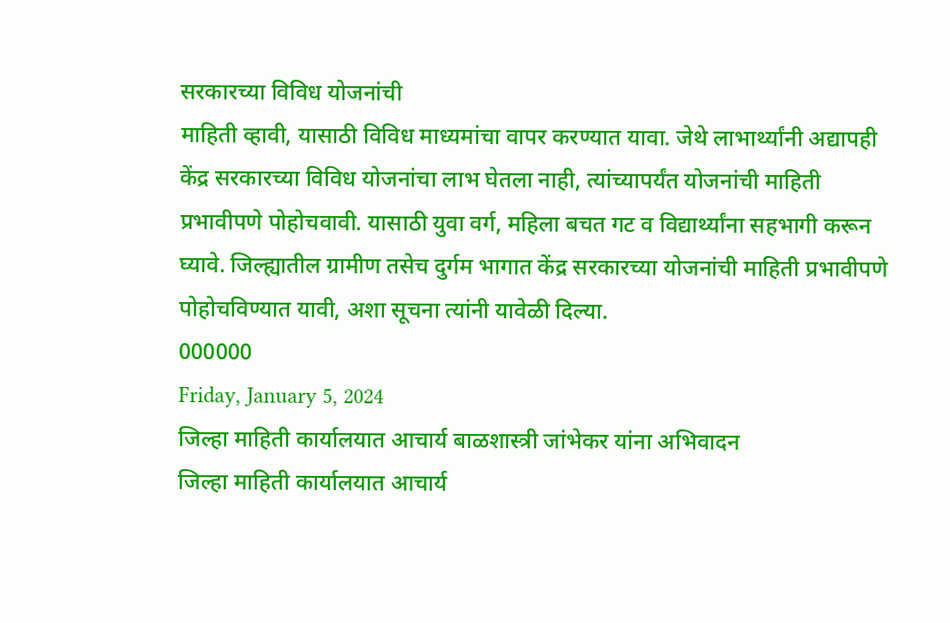सरकारच्या विविध योजनांची
माहिती व्हावी, यासाठी विविध माध्यमांचा वापर करण्यात यावा. जेथे लाभार्थ्यांनी अद्यापही
केंद्र सरकारच्या विविध योजनांचा लाभ घेतला नाही, त्यांच्यापर्यंत योजनांची माहिती
प्रभावीपणे पोहोचवावी. यासाठी युवा वर्ग, महिला बचत गट व विद्यार्थ्यांना सहभागी करून
घ्यावे. जिल्ह्यातील ग्रामीण तसेच दुर्गम भागात केंद्र सरकारच्या योजनांची माहिती प्रभावीपणे
पोहोचविण्यात यावी, अशा सूचना त्यांनी यावेळी दिल्या.
000000
Friday, January 5, 2024
जिल्हा माहिती कार्यालयात आचार्य बाळशास्त्री जांभेकर यांना अभिवादन
जिल्हा माहिती कार्यालयात आचार्य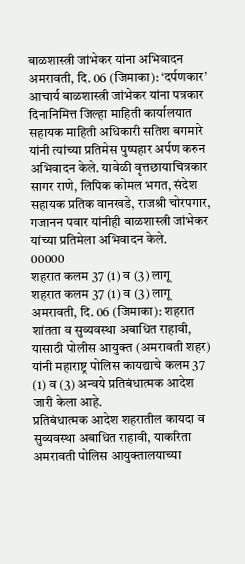बाळशास्त्री जांभेकर यांना अभिवादन
अमरावती, दि. 06 (जिमाका): ‘दर्पणकार’ आचार्य बाळशास्त्री जांभेकर यांना पत्रकार दिनानिमित्त जिल्हा माहिती कार्यालयात सहायक माहिती अधिकारी सतिश बगमारे यांनी त्यांच्या प्रतिमेस पुष्पहार अर्पण करुन अभिवादन केले. यावेळी वृत्तछायाचित्रकार सागर राणे, लिपिक कोमल भगत, संदेश सहायक प्रतिक वानखडे, राजश्री चोरपगार, गजानन पवार यांनीही बाळशास्त्री जांभेकर यांच्या प्रतिमेला अभिवादन केले.
00000
शहरात कलम 37 (1) व (3) लागू
शहरात कलम 37 (1) व (3) लागू
अमरावती, दि. 06 (जिमाका): शहरात शांतता व सुव्यवस्था अबाधित राहावी, यासाठी पोलीस आयुक्त (अमरावती शहर) यांनी महाराष्ट्र पोलिस कायद्याचे कलम 37 (1) व (3) अन्वये प्रतिबंधात्मक आदेश जारी केला आहे.
प्रतिबंधात्मक आदेश शहरातील कायदा व सुव्यवस्था अबाधित राहावी, याकरिता अमरावती पोलिस आयुक्तालयाच्या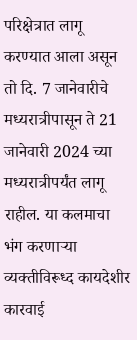परिक्षेत्रात लागू करण्यात आला असून तो दि. 7 जानेवारीचे मध्यरात्रीपासून ते 21 जानेवारी 2024 च्या मध्यरात्रीपर्यंत लागू राहील. या कलमाचा भंग करणाऱ्या व्यक्तीविरूध्द कायदेशीर कारवाई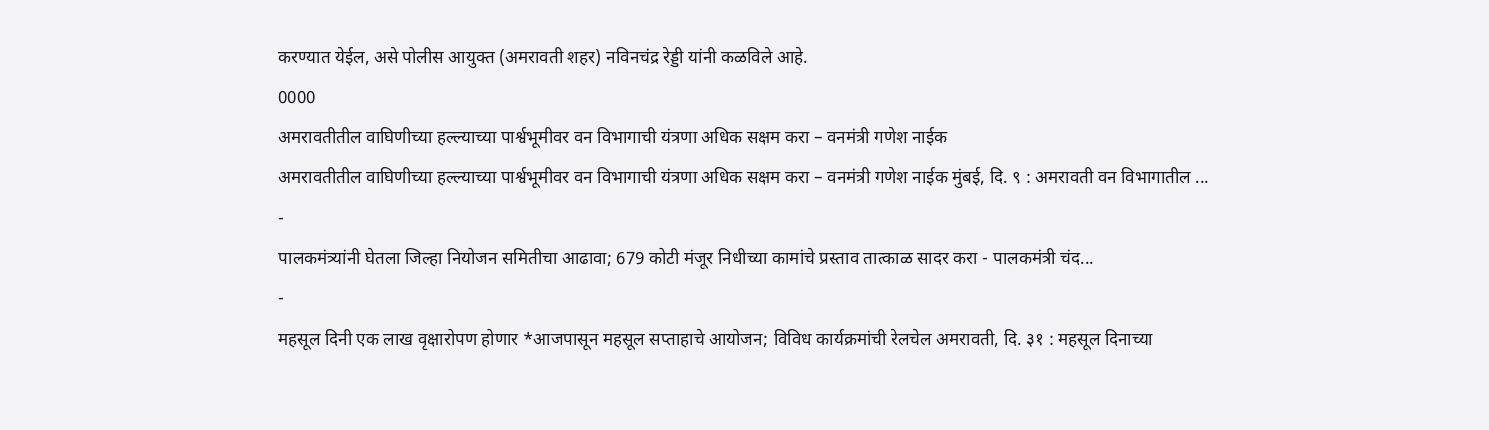करण्यात येईल, असे पोलीस आयुक्त (अमरावती शहर) नविनचंद्र रेड्डी यांनी कळविले आहे.
0000
अमरावतीतील वाघिणीच्या हल्ल्याच्या पार्श्वभूमीवर वन विभागाची यंत्रणा अधिक सक्षम करा – वनमंत्री गणेश नाईक
अमरावतीतील वाघिणीच्या हल्ल्याच्या पार्श्वभूमीवर वन विभागाची यंत्रणा अधिक सक्षम करा – वनमंत्री गणेश नाईक मुंबई, दि. ९ : अमरावती वन विभागातील ...
-
पालकमंत्र्यांनी घेतला जिल्हा नियोजन समितीचा आढावा; 679 कोटी मंजूर निधीच्या कामांचे प्रस्ताव तात्काळ सादर करा - पालकमंत्री चंद...
-
महसूल दिनी एक लाख वृक्षारोपण होणार *आजपासून महसूल सप्ताहाचे आयोजन; विविध कार्यक्रमांची रेलचेल अमरावती, दि. ३१ : महसूल दिनाच्या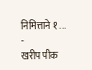निमित्ताने १ ...
-
खरीप पीक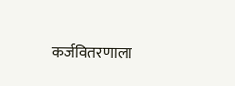कर्जवितरणाला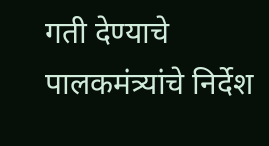गती देण्याचे पालकमंत्र्यांचे निर्देश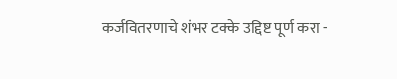कर्जवितरणाचे शंभर टक्के उद्दिष्ट पूर्ण करा -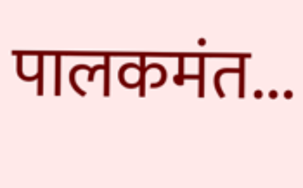पालकमंत...